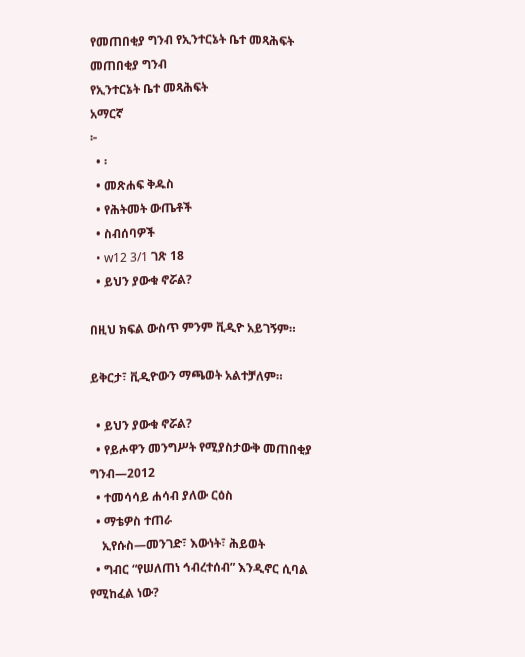የመጠበቂያ ግንብ የኢንተርኔት ቤተ መጻሕፍት
መጠበቂያ ግንብ
የኢንተርኔት ቤተ መጻሕፍት
አማርኛ
፦
  • ፡
  • መጽሐፍ ቅዱስ
  • የሕትመት ውጤቶች
  • ስብሰባዎች
  • w12 3/1 ገጽ 18
  • ይህን ያውቁ ኖሯል?

በዚህ ክፍል ውስጥ ምንም ቪዲዮ አይገኝም።

ይቅርታ፣ ቪዲዮውን ማጫወት አልተቻለም።

  • ይህን ያውቁ ኖሯል?
  • የይሖዋን መንግሥት የሚያስታውቅ መጠበቂያ ግንብ—2012
  • ተመሳሳይ ሐሳብ ያለው ርዕስ
  • ማቴዎስ ተጠራ
    ኢየሱስ—መንገድ፣ እውነት፣ ሕይወት
  • ግብር “የሠለጠነ ኅብረተሰብ” እንዲኖር ሲባል የሚከፈል ነው?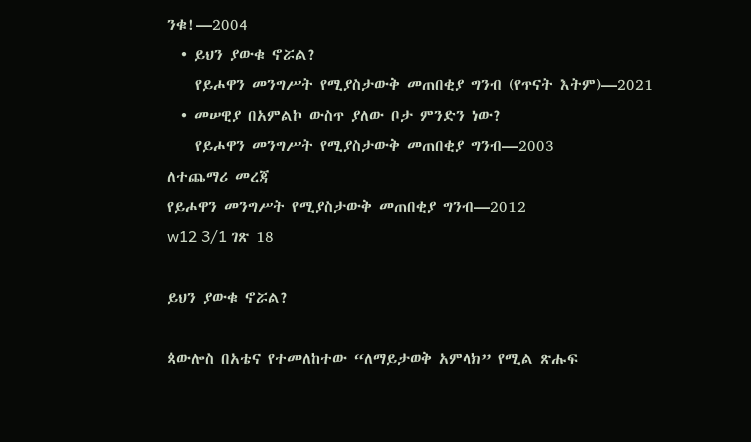ንቁ!—2004
  • ይህን ያውቁ ኖሯል?
    የይሖዋን መንግሥት የሚያስታውቅ መጠበቂያ ግንብ (የጥናት እትም)—2021
  • መሠዊያ በአምልኮ ውስጥ ያለው ቦታ ምንድን ነው?
    የይሖዋን መንግሥት የሚያስታውቅ መጠበቂያ ግንብ—2003
ለተጨማሪ መረጃ
የይሖዋን መንግሥት የሚያስታውቅ መጠበቂያ ግንብ—2012
w12 3/1 ገጽ 18

ይህን ያውቁ ኖሯል?

ጳውሎስ በአቴና የተመለከተው “ለማይታወቅ አምላክ” የሚል ጽሑፍ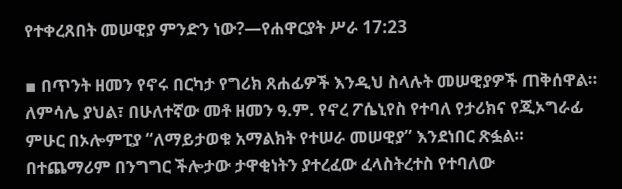የተቀረጸበት መሠዊያ ምንድን ነው?—የሐዋርያት ሥራ 17:23

▪ በጥንት ዘመን የኖሩ በርካታ የግሪክ ጸሐፊዎች እንዲህ ስላሉት መሠዊያዎች ጠቅሰዋል። ለምሳሌ ያህል፣ በሁለተኛው መቶ ዘመን ዓ.ም. የኖረ ፖሴኒየስ የተባለ የታሪክና የጂኦግራፊ ምሁር በኦሎምፒያ “ለማይታወቁ አማልክት የተሠራ መሠዊያ” እንደነበር ጽፏል። በተጨማሪም በንግግር ችሎታው ታዋቂነትን ያተረፈው ፈላስትረተስ የተባለው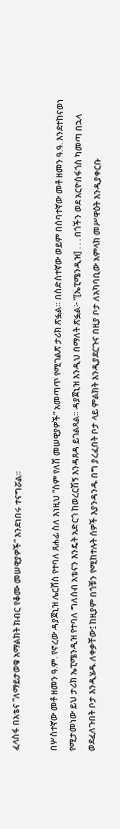ፈላስፋ በአቴና “ለማይታወቁ አማልክት ክብር የቆሙ መሠዊያዎች” እንደነበሩ ተናግሯል።

በሦስተኛው መቶ ዘመን ዓ.ም. የኖረው ዳያጀኒዝ ሌርሸስ የተባለ ጸሐፊ ስለ እነዚህ “ስም የለሽ መሠዊያዎች” አመጣጥ የሚገልጽ ታሪክ ጽፏል። በስድስተኛው ወይም በሰባተኛው መቶ ዘመን ዓ.ዓ. እንደተከናወነ የሚታመነው ይህ ታሪክ ኤፒሜንዲዝ የተባለ ግለሰብ አቴናን እንዴት አድርጎ ከወረርሽኝ እንዳጸዳ ይገልጻል። ዳያጀኒዝ እንዲህ በማለት ጽፏል፦ “[ኤፒሜንዲዝ] . . . በጎችን ወደ አርዮስፋጎስ ካመጣ በኋላ ወደፈለጉበት ቦታ እንዲሄዱ ለቀቃቸው፤ ከዚያም በጎቹን የሚከተሉት ሰዎች እያንዳንዱ በግ ያረፈበት ቦታ ላይ ምልክት እንዲያደርጉና በዚያ ቦታ ለአካባቢው አምላክ መሥዋዕት እንዲያቀርቡ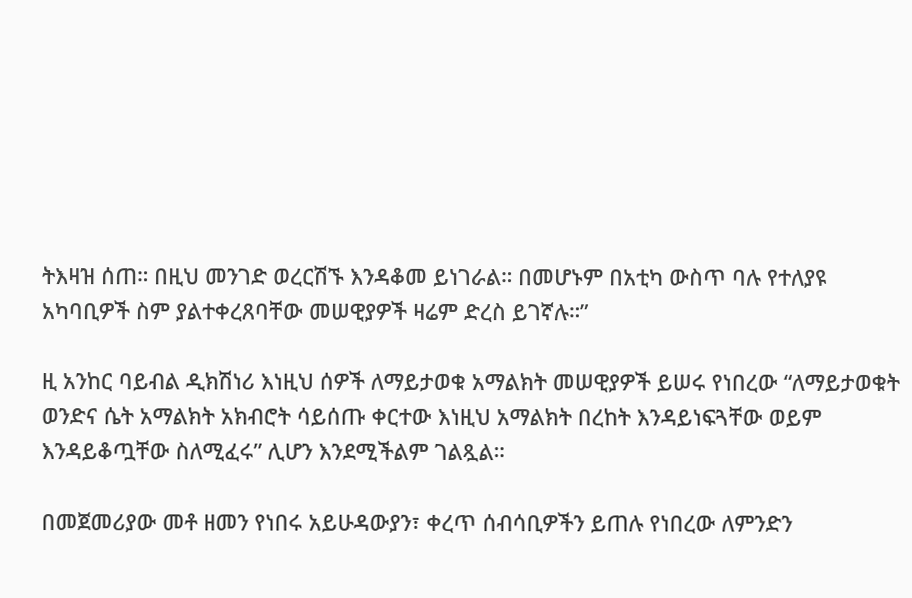ትእዛዝ ሰጠ። በዚህ መንገድ ወረርሽኙ እንዳቆመ ይነገራል። በመሆኑም በአቲካ ውስጥ ባሉ የተለያዩ አካባቢዎች ስም ያልተቀረጸባቸው መሠዊያዎች ዛሬም ድረስ ይገኛሉ።”

ዚ አንከር ባይብል ዲክሽነሪ እነዚህ ሰዎች ለማይታወቁ አማልክት መሠዊያዎች ይሠሩ የነበረው “ለማይታወቁት ወንድና ሴት አማልክት አክብሮት ሳይሰጡ ቀርተው እነዚህ አማልክት በረከት እንዳይነፍጓቸው ወይም እንዳይቆጧቸው ስለሚፈሩ” ሊሆን እንደሚችልም ገልጿል።

በመጀመሪያው መቶ ዘመን የነበሩ አይሁዳውያን፣ ቀረጥ ሰብሳቢዎችን ይጠሉ የነበረው ለምንድን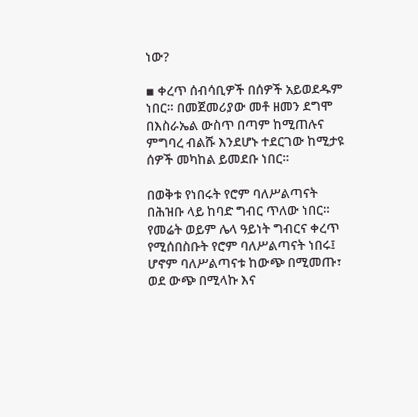ነው?

▪ ቀረጥ ሰብሳቢዎች በሰዎች አይወደዱም ነበር። በመጀመሪያው መቶ ዘመን ደግሞ በእስራኤል ውስጥ በጣም ከሚጠሉና ምግባረ ብልሹ እንደሆኑ ተደርገው ከሚታዩ ሰዎች መካከል ይመደቡ ነበር።

በወቅቱ የነበሩት የሮም ባለሥልጣናት በሕዝቡ ላይ ከባድ ግብር ጥለው ነበር። የመሬት ወይም ሌላ ዓይነት ግብርና ቀረጥ የሚሰበስቡት የሮም ባለሥልጣናት ነበሩ፤ ሆኖም ባለሥልጣናቱ ከውጭ በሚመጡ፣ ወደ ውጭ በሚላኩ እና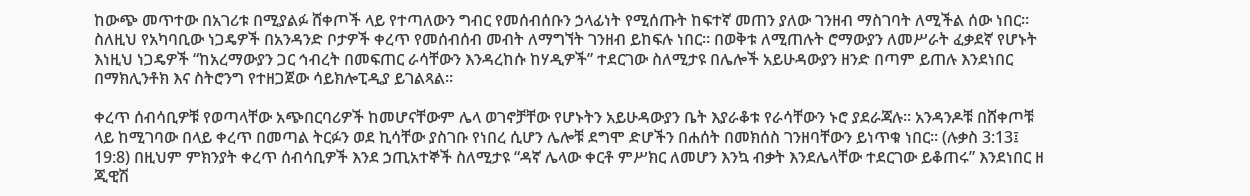ከውጭ መጥተው በአገሪቱ በሚያልፉ ሸቀጦች ላይ የተጣለውን ግብር የመሰብሰቡን ኃላፊነት የሚሰጡት ከፍተኛ መጠን ያለው ገንዘብ ማስገባት ለሚችል ሰው ነበር። ስለዚህ የአካባቢው ነጋዴዎች በአንዳንድ ቦታዎች ቀረጥ የመሰብሰብ መብት ለማግኘት ገንዘብ ይከፍሉ ነበር። በወቅቱ ለሚጠሉት ሮማውያን ለመሥራት ፈቃደኛ የሆኑት እነዚህ ነጋዴዎች “ከአረማውያን ጋር ኅብረት በመፍጠር ራሳቸውን እንዳረከሱ ከሃዲዎች” ተደርገው ስለሚታዩ በሌሎች አይሁዳውያን ዘንድ በጣም ይጠሉ እንደነበር በማክሊንቶክ እና ስትሮንግ የተዘጋጀው ሳይክሎፒዲያ ይገልጻል።

ቀረጥ ሰብሳቢዎቹ የወጣላቸው አጭበርባሪዎች ከመሆናቸውም ሌላ ወገኖቻቸው የሆኑትን አይሁዳውያን ቤት እያራቆቱ የራሳቸውን ኑሮ ያደራጃሉ። አንዳንዶቹ በሸቀጦቹ ላይ ከሚገባው በላይ ቀረጥ በመጣል ትርፉን ወደ ኪሳቸው ያስገቡ የነበረ ሲሆን ሌሎቹ ደግሞ ድሆችን በሐሰት በመክሰስ ገንዘባቸውን ይነጥቁ ነበር። (ሉቃስ 3:13፤ 19:8) በዚህም ምክንያት ቀረጥ ሰብሳቢዎች እንደ ኃጢአተኞች ስለሚታዩ “ዳኛ ሌላው ቀርቶ ምሥክር ለመሆን እንኳ ብቃት እንደሌላቸው ተደርገው ይቆጠሩ” እንደነበር ዘ ጂዊሽ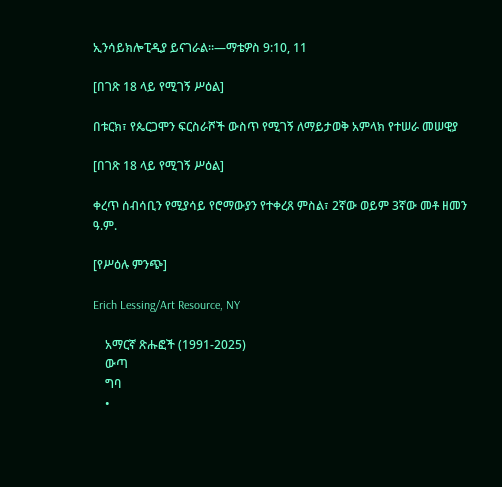ኢንሳይክሎፒዲያ ይናገራል።—ማቴዎስ 9:10, 11

[በገጽ 18 ላይ የሚገኝ ሥዕል]

በቱርክ፣ የጴርጋሞን ፍርስራሾች ውስጥ የሚገኝ ለማይታወቅ አምላክ የተሠራ መሠዊያ

[በገጽ 18 ላይ የሚገኝ ሥዕል]

ቀረጥ ሰብሳቢን የሚያሳይ የሮማውያን የተቀረጸ ምስል፣ 2ኛው ወይም 3ኛው መቶ ዘመን ዓ.ም.

[የሥዕሉ ምንጭ]

Erich Lessing/Art Resource, NY

    አማርኛ ጽሑፎች (1991-2025)
    ውጣ
    ግባ
    •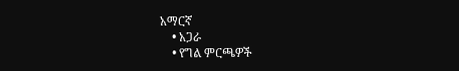አማርኛ
    • አጋራ
    • የግል ምርጫዎች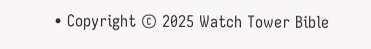• Copyright © 2025 Watch Tower Bible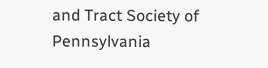and Tract Society of Pennsylvania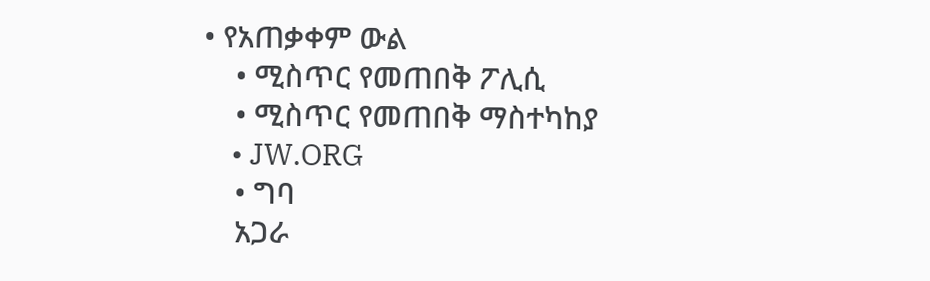• የአጠቃቀም ውል
    • ሚስጥር የመጠበቅ ፖሊሲ
    • ሚስጥር የመጠበቅ ማስተካከያ
    • JW.ORG
    • ግባ
    አጋራ